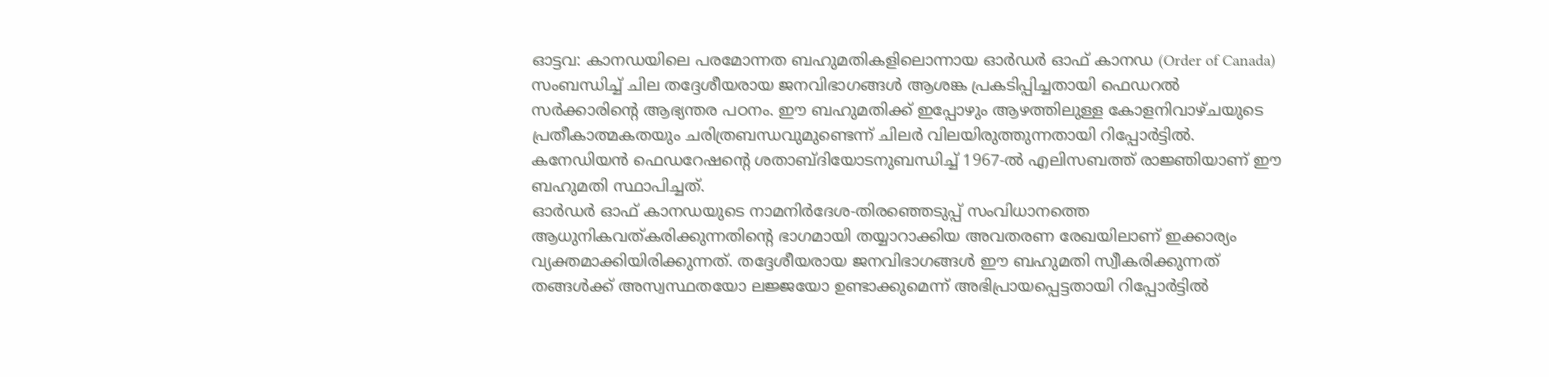ഓട്ടവ: കാനഡയിലെ പരമോന്നത ബഹുമതികളിലൊന്നായ ഓർഡർ ഓഫ് കാനഡ (Order of Canada) സംബന്ധിച്ച് ചില തദ്ദേശീയരായ ജനവിഭാഗങ്ങൾ ആശങ്ക പ്രകടിപ്പിച്ചതായി ഫെഡറൽ സർക്കാരിന്റെ ആഭ്യന്തര പഠനം. ഈ ബഹുമതിക്ക് ഇപ്പോഴും ആഴത്തിലുള്ള കോളനിവാഴ്ചയുടെ പ്രതീകാത്മകതയും ചരിത്രബന്ധവുമുണ്ടെന്ന് ചിലർ വിലയിരുത്തുന്നതായി റിപ്പോർട്ടിൽ. കനേഡിയൻ ഫെഡറേഷന്റെ ശതാബ്ദിയോടനുബന്ധിച്ച് 1967-ൽ എലിസബത്ത് രാജ്ഞിയാണ് ഈ ബഹുമതി സ്ഥാപിച്ചത്.
ഓർഡർ ഓഫ് കാനഡയുടെ നാമനിർദേശ-തിരഞ്ഞെടുപ്പ് സംവിധാനത്തെ ആധുനികവത്കരിക്കുന്നതിന്റെ ഭാഗമായി തയ്യാറാക്കിയ അവതരണ രേഖയിലാണ് ഇക്കാര്യം വ്യക്തമാക്കിയിരിക്കുന്നത്. തദ്ദേശീയരായ ജനവിഭാഗങ്ങൾ ഈ ബഹുമതി സ്വീകരിക്കുന്നത് തങ്ങൾക്ക് അസ്വസ്ഥതയോ ലജ്ജയോ ഉണ്ടാക്കുമെന്ന് അഭിപ്രായപ്പെട്ടതായി റിപ്പോർട്ടിൽ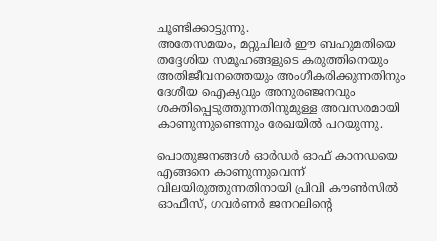ചൂണ്ടിക്കാട്ടുന്നു.
അതേസമയം, മറ്റുചിലർ ഈ ബഹുമതിയെ തദ്ദേശിയ സമൂഹങ്ങളുടെ കരുത്തിനെയും അതിജീവനത്തെയും അംഗീകരിക്കുന്നതിനും ദേശീയ ഐക്യവും അനുരഞ്ജനവും ശക്തിപ്പെടുത്തുന്നതിനുമുള്ള അവസരമായി കാണുന്നുണ്ടെന്നും രേഖയിൽ പറയുന്നു.

പൊതുജനങ്ങൾ ഓർഡർ ഓഫ് കാനഡയെ എങ്ങനെ കാണുന്നുവെന്ന് വിലയിരുത്തുന്നതിനായി പ്രിവി കൗൺസിൽ ഓഫീസ്, ഗവർണർ ജനറലിന്റെ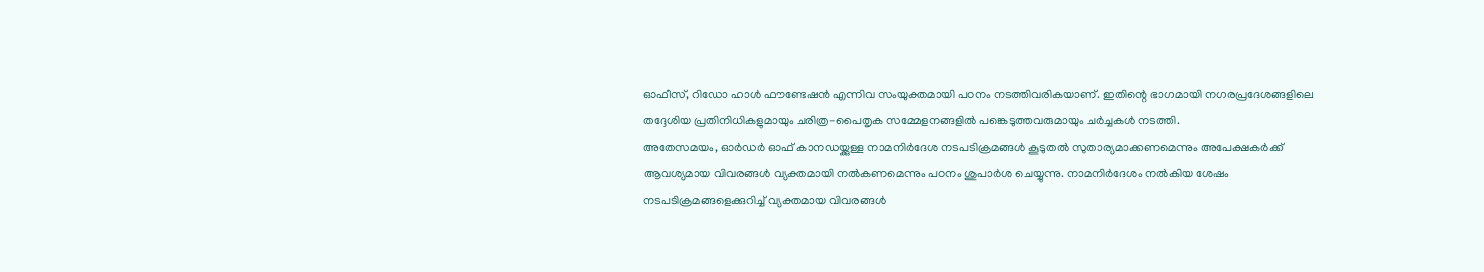ഓഫീസ്, റിഡോ ഹാൾ ഫൗണ്ടേഷൻ എന്നിവ സംയുക്തമായി പഠനം നടത്തിവരികയാണ്. ഇതിന്റെ ഭാഗമായി നഗരപ്രദേശങ്ങളിലെ തദ്ദേശിയ പ്രതിനിധികളുമായും ചരിത്ര-പൈതൃക സമ്മേളനങ്ങളിൽ പങ്കെടുത്തവരുമായും ചർച്ചകൾ നടത്തി.
അതേസമയം, ഓർഡർ ഓഫ് കാനഡയ്ക്കുള്ള നാമനിർദേശ നടപടിക്രമങ്ങൾ കൂടുതൽ സുതാര്യമാക്കണമെന്നും അപേക്ഷകർക്ക് ആവശ്യമായ വിവരങ്ങൾ വ്യക്തമായി നൽകണമെന്നും പഠനം ശുപാർശ ചെയ്യുന്നു. നാമനിർദേശം നൽകിയ ശേഷം നടപടിക്രമങ്ങളെക്കുറിച്ച് വ്യക്തമായ വിവരങ്ങൾ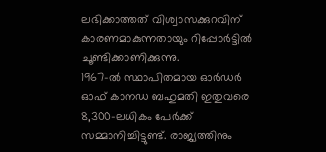ലഭിക്കാത്തത് വിശ്വാസക്കുറവിന് കാരണമാകുന്നതായും റിപ്പോർട്ടിൽ ചൂണ്ടിക്കാണിക്കുന്നു.
1967-ൽ സ്ഥാപിതമായ ഓർഡർ ഓഫ് കാനഡ ബഹുമതി ഇതുവരെ 8,300-ലധികം പേർക്ക് സമ്മാനിച്ചിട്ടുണ്ട്. രാജ്യത്തിനും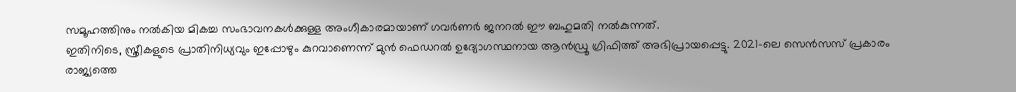സമൂഹത്തിനും നൽകിയ മികച്ച സംഭാവനകൾക്കുള്ള അംഗീകാരമായാണ് ഗവർണർ ജനറൽ ഈ ബഹുമതി നൽകുന്നത്.
ഇതിനിടെ, സ്ത്രീകളുടെ പ്രാതിനിധ്യവും ഇപ്പോഴും കുറവാണെന്ന് മുൻ ഫെഡറൽ ഉദ്യോഗസ്ഥനായ ആൻഡ്രൂ ഗ്രിഫിത്ത് അഭിപ്രായപ്പെട്ടു. 2021-ലെ സെൻസസ് പ്രകാരം രാജ്യത്തെ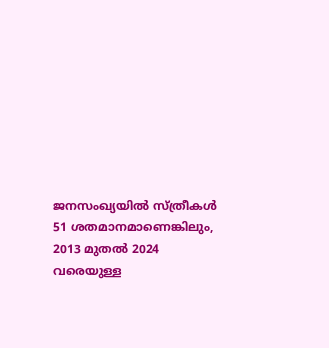ജനസംഖ്യയിൽ സ്ത്രീകൾ 51 ശതമാനമാണെങ്കിലും, 2013 മുതൽ 2024 വരെയുള്ള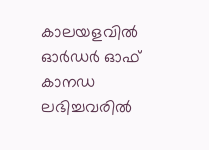കാലയളവിൽ ഓർഡർ ഓഫ് കാനഡ ലഭിച്ചവരിൽ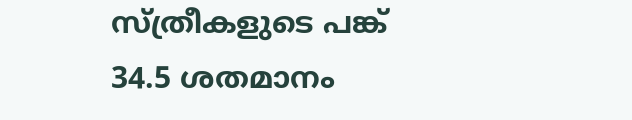സ്ത്രീകളുടെ പങ്ക് 34.5 ശതമാനം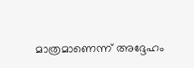മാത്രമാണെന്ന് അദ്ദേഹം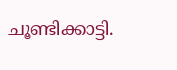ചൂണ്ടിക്കാട്ടി.